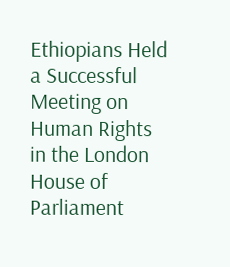Ethiopians Held a Successful Meeting on Human Rights in the London House of Parliament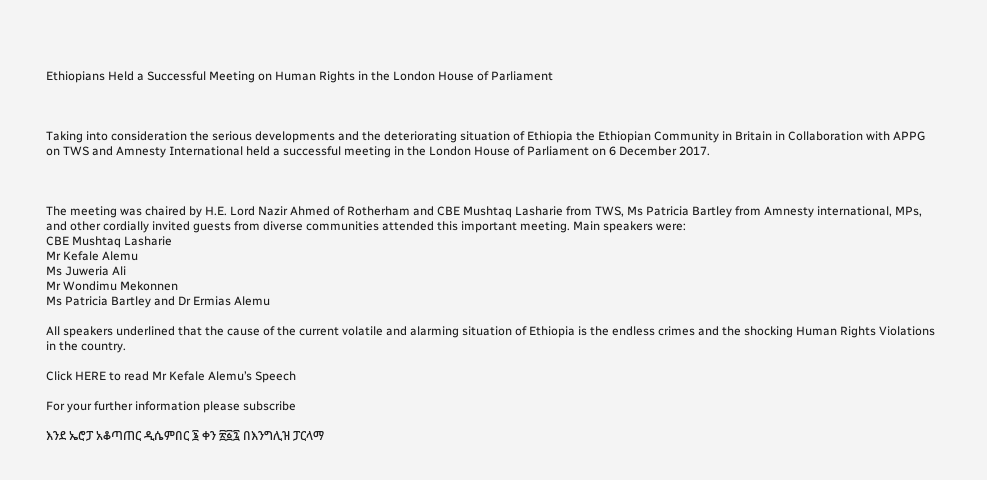Ethiopians Held a Successful Meeting on Human Rights in the London House of Parliament



Taking into consideration the serious developments and the deteriorating situation of Ethiopia the Ethiopian Community in Britain in Collaboration with APPG on TWS and Amnesty International held a successful meeting in the London House of Parliament on 6 December 2017.



The meeting was chaired by H.E. Lord Nazir Ahmed of Rotherham and CBE Mushtaq Lasharie from TWS, Ms Patricia Bartley from Amnesty international, MPs, and other cordially invited guests from diverse communities attended this important meeting. Main speakers were:
CBE Mushtaq Lasharie
Mr Kefale Alemu
Ms Juweria Ali
Mr Wondimu Mekonnen
Ms Patricia Bartley and Dr Ermias Alemu

All speakers underlined that the cause of the current volatile and alarming situation of Ethiopia is the endless crimes and the shocking Human Rights Violations in the country.

Click HERE to read Mr Kefale Alemu’s Speech

For your further information please subscribe

እንደ ኤሮፓ አቆጣጠር ዲሴምበር ፮ ቀን ፳፩፯ በእንግሊዝ ፓርላማ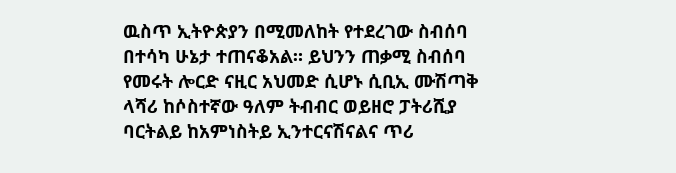ዉስጥ ኢትዮጵያን በሚመለከት የተደረገው ስብሰባ በተሳካ ሁኔታ ተጠናቆአል። ይህንን ጠቃሚ ስብሰባ የመሩት ሎርድ ናዚር አህመድ ሲሆኑ ሲቢኢ ሙሽጣቅ ላሻሪ ከሶስተኛው ዓለም ትብብር ወይዘሮ ፓትሪሺያ ባርትልይ ከአምነስትይ ኢንተርናሽናልና ጥሪ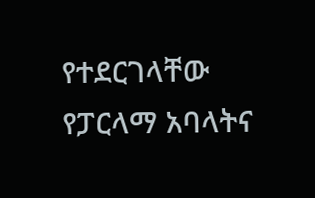የተደርገላቸው የፓርላማ አባላትና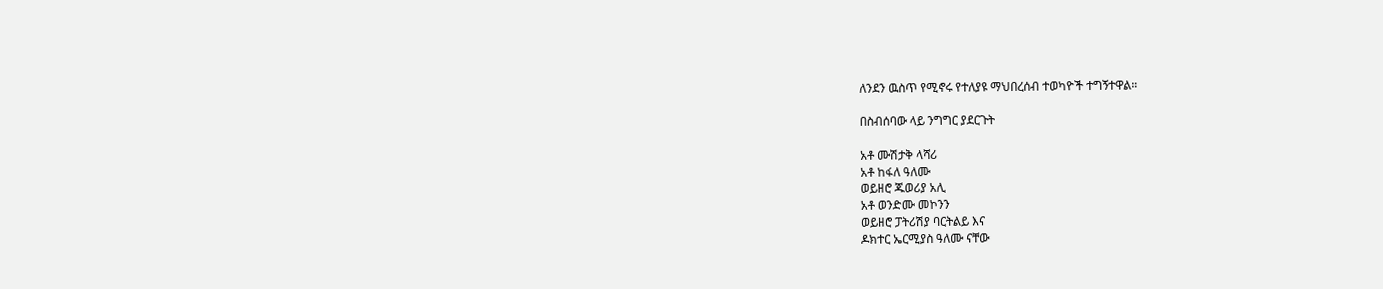ለንደን ዉስጥ የሚኖሩ የተለያዩ ማህበረሰብ ተወካዮች ተግኝተዋል።

በስብሰባው ላይ ንግግር ያደርጉት

አቶ ሙሽታቅ ላሻሪ
አቶ ከፋለ ዓለሙ
ወይዘሮ ጁወሪያ አሊ
አቶ ወንድሙ መኮንን
ወይዘሮ ፓትሪሽያ ባርትልይ እና
ዶክተር ኤርሚያስ ዓለሙ ናቸው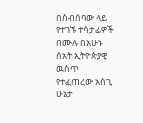በስብሰባው ላይ የተገኙ ተሳታፊዎች በሙሉ በአሁኑ ሰአት ኢትዮጵያዊ ዉስጥ የተፈጠረው አስጊ ሁኔታ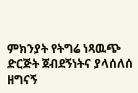ምክንያት የትግሬ ነጻዉጭ ድርጅት ጀብደኝነትና ያላሰለሰ ዘግናኝ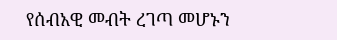የሰብአዊ መብት ረገጣ መሆኑን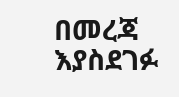በመረጃ እያስደገፉ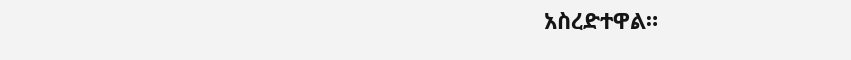አስረድተዋል።